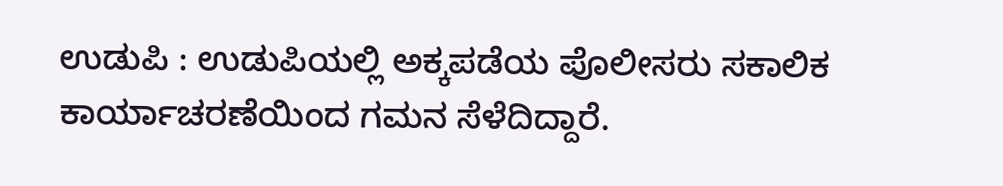ಉಡುಪಿ : ಉಡುಪಿಯಲ್ಲಿ ಅಕ್ಕಪಡೆಯ ಪೊಲೀಸರು ಸಕಾಲಿಕ ಕಾರ್ಯಾಚರಣೆಯಿಂದ ಗಮನ ಸೆಳೆದಿದ್ದಾರೆ.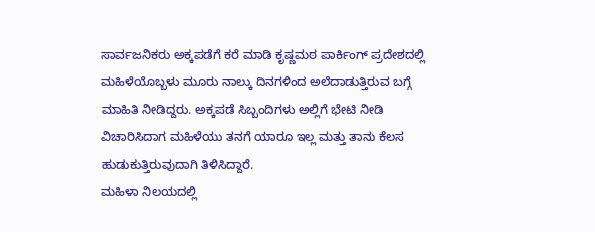ಸಾರ್ವಜನಿಕರು ಅಕ್ಕಪಡೆಗೆ ಕರೆ ಮಾಡಿ ಕೃಷ್ಣಮಠ ಪಾರ್ಕಿಂಗ್ ಪ್ರದೇಶದಲ್ಲಿ ಮಹಿಳೆಯೊಬ್ಬಳು ಮೂರು ನಾಲ್ಕು ದಿನಗಳಿಂದ ಅಲೆದಾಡುತ್ತಿರುವ ಬಗ್ಗೆ ಮಾಹಿತಿ ನೀಡಿದ್ದರು. ಅಕ್ಕಪಡೆ ಸಿಬ್ಬಂದಿಗಳು ಅಲ್ಲಿಗೆ ಭೇಟಿ ನೀಡಿ ವಿಚಾರಿಸಿದಾಗ ಮಹಿಳೆಯು ತನಗೆ ಯಾರೂ ಇಲ್ಲ ಮತ್ತು ತಾನು ಕೆಲಸ ಹುಡುಕುತ್ತಿರುವುದಾಗಿ ತಿಳಿಸಿದ್ದಾರೆ.
ಮಹಿಳಾ ನಿಲಯದಲ್ಲಿ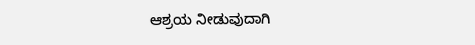ಆಶ್ರಯ ನೀಡುವುದಾಗಿ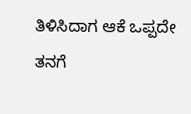ತಿಳಿಸಿದಾಗ ಆಕೆ ಒಪ್ಪದೇ ತನಗೆ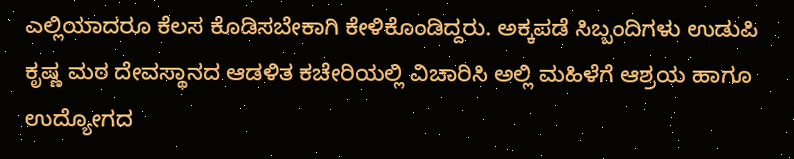ಎಲ್ಲಿಯಾದರೂ ಕೆಲಸ ಕೊಡಿಸಬೇಕಾಗಿ ಕೇಳಿಕೊಂಡಿದ್ದರು. ಅಕ್ಕಪಡೆ ಸಿಬ್ಬಂದಿಗಳು ಉಡುಪಿ ಕೃಷ್ಣ ಮಠ ದೇವಸ್ಥಾನದ ಆಡಳಿತ ಕಚೇರಿಯಲ್ಲಿ ವಿಚಾರಿಸಿ ಅಲ್ಲಿ ಮಹಿಳೆಗೆ ಆಶ್ರಯ ಹಾಗೂ ಉದ್ಯೋಗದ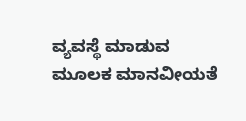ವ್ಯವಸ್ಥೆ ಮಾಡುವ ಮೂಲಕ ಮಾನವೀಯತೆ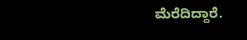ಮೆರೆದಿದ್ದಾರೆ.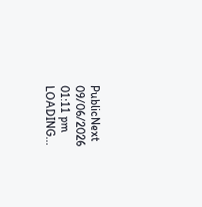PublicNext
09/06/2026 01:11 pm
LOADING...